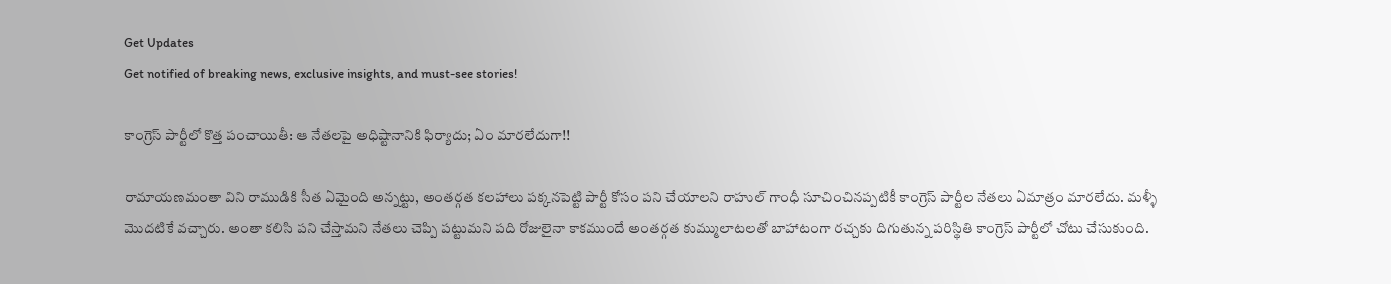Get Updates
Get notified of breaking news, exclusive insights, and must-see stories!

కాంగ్రెస్ పార్టీలో కొత్త పంచాయితీ: ఆ నేతలపై అధిష్టానానికి ఫిర్యాదు; ఏం మారలేదుగా!!

రామాయణమంతా విని రాముడికి సీత ఏమైంది అన్నట్టు, అంతర్గత కలహాలు పక్కనపెట్టి పార్టీ కోసం పని చేయాలని రాహుల్ గాంధీ సూచించినప్పటికీ కాంగ్రెస్ పార్టీల నేతలు ఏమాత్రం మారలేదు. మళ్ళీ మొదటికే వచ్చారు. అంతా కలిసి పని చేస్తామని నేతలు చెప్పి పట్టుమని పది రోజులైనా కాకముందే అంతర్గత కుమ్ములాటలతో బాహాటంగా రచ్చకు దిగుతున్న పరిస్థితి కాంగ్రెస్ పార్టీలో చోటు చేసుకుంది.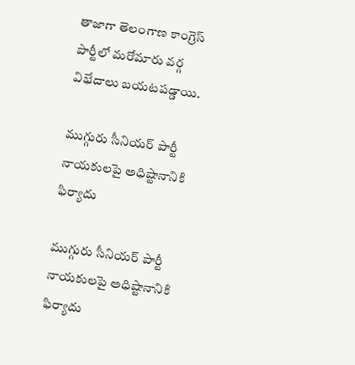తాజాగా తెలంగాణ కాంగ్రెస్ పార్టీలో మరోమారు వర్గ విభేదాలు బయటపడ్డాయి.

ముగ్గురు సీనియర్ పార్టీ నాయకులపై అధిష్టానానికి ఫిర్యాదు

ముగ్గురు సీనియర్ పార్టీ నాయకులపై అధిష్టానానికి ఫిర్యాదు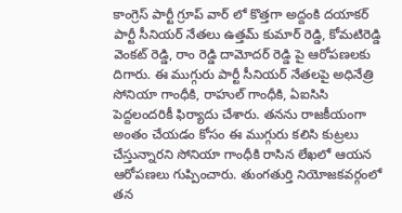కాంగ్రెస్ పార్టీ గ్రూప్ వార్ లో కొత్తగా అద్దంకి దయాకర్ పార్టీ సీనియర్ నేతలు ఉత్తమ్ కుమార్ రెడ్డి, కోమటిరెడ్డి వెంకట్ రెడ్డి, రాం రెడ్డి దామోదర్ రెడ్డి పై ఆరోపణలకు దిగారు. ఈ ముగ్గురు పార్టీ సీనియర్ నేతలపై అధినేత్రి సోనియా గాంధీకి, రాహుల్ గాంధీకి, ఏఐసిసి పెద్దలందరికీ ఫిర్యాదు చేశారు. తనను రాజకీయంగా అంతం చేయడం కోసం ఈ ముగ్గురు కలిసి కుట్రలు చేస్తున్నారని సోనియా గాంధీకి రాసిన లేఖలో ఆయన ఆరోపణలు గుప్పించారు. తుంగతుర్తి నియోజకవర్గంలో తన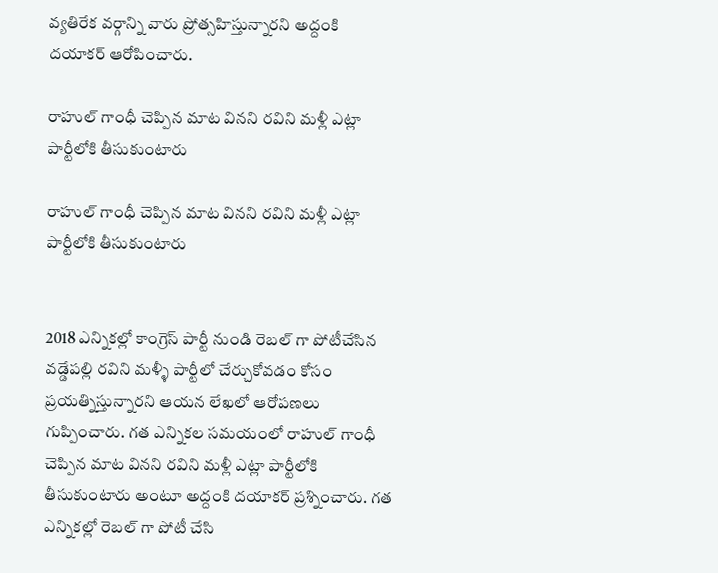వ్యతిరేక వర్గాన్ని వారు ప్రోత్సహిస్తున్నారని అద్దంకి దయాకర్ ఆరోపించారు.

రాహుల్ గాంధీ చెప్పిన మాట వినని రవిని మళ్లీ ఎట్లా పార్టీలోకి తీసుకుంటారు

రాహుల్ గాంధీ చెప్పిన మాట వినని రవిని మళ్లీ ఎట్లా పార్టీలోకి తీసుకుంటారు


2018 ఎన్నికల్లో కాంగ్రెస్ పార్టీ నుండి రెబల్ గా పోటీచేసిన వడ్డేపల్లి రవిని మళ్ళీ పార్టీలో చేర్చుకోవడం కోసం ప్రయత్నిస్తున్నారని ఆయన లేఖలో ఆరోపణలు గుప్పించారు. గత ఎన్నికల సమయంలో రాహుల్ గాంధీ చెప్పిన మాట వినని రవిని మళ్లీ ఎట్లా పార్టీలోకి తీసుకుంటారు అంటూ అద్దంకి దయాకర్ ప్రశ్నించారు. గత ఎన్నికల్లో రెబల్ గా పోటీ చేసి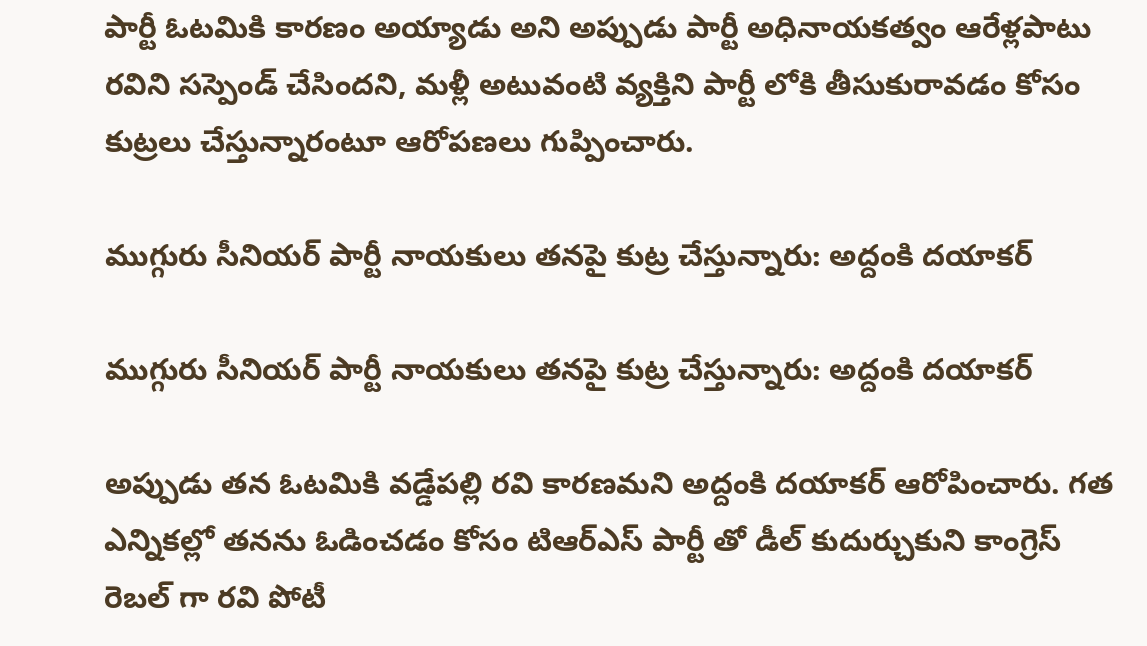పార్టీ ఓటమికి కారణం అయ్యాడు అని అప్పుడు పార్టీ అధినాయకత్వం ఆరేళ్లపాటు రవిని సస్పెండ్ చేసిందని, మళ్లీ అటువంటి వ్యక్తిని పార్టీ లోకి తీసుకురావడం కోసం కుట్రలు చేస్తున్నారంటూ ఆరోపణలు గుప్పించారు.

ముగ్గురు సీనియర్ పార్టీ నాయకులు తనపై కుట్ర చేస్తున్నారు: అద్దంకి దయాకర్

ముగ్గురు సీనియర్ పార్టీ నాయకులు తనపై కుట్ర చేస్తున్నారు: అద్దంకి దయాకర్

అప్పుడు తన ఓటమికి వడ్డేపల్లి రవి కారణమని అద్దంకి దయాకర్ ఆరోపించారు. గత ఎన్నికల్లో తనను ఓడించడం కోసం టిఆర్ఎస్ పార్టీ తో డీల్ కుదుర్చుకుని కాంగ్రెస్ రెబల్ గా రవి పోటీ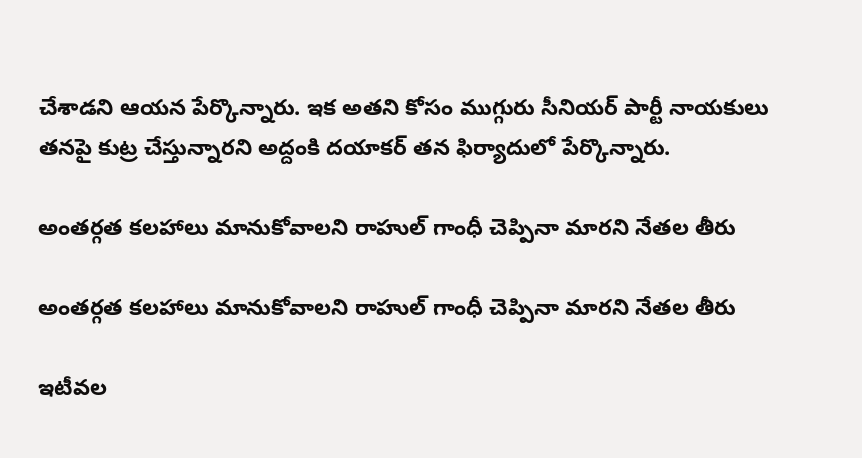చేశాడని ఆయన పేర్కొన్నారు. ఇక అతని కోసం ముగ్గురు సీనియర్ పార్టీ నాయకులు తనపై కుట్ర చేస్తున్నారని అద్దంకి దయాకర్ తన ఫిర్యాదులో పేర్కొన్నారు.

అంతర్గత కలహాలు మానుకోవాలని రాహుల్ గాంధీ చెప్పినా మారని నేతల తీరు

అంతర్గత కలహాలు మానుకోవాలని రాహుల్ గాంధీ చెప్పినా మారని నేతల తీరు

ఇటీవల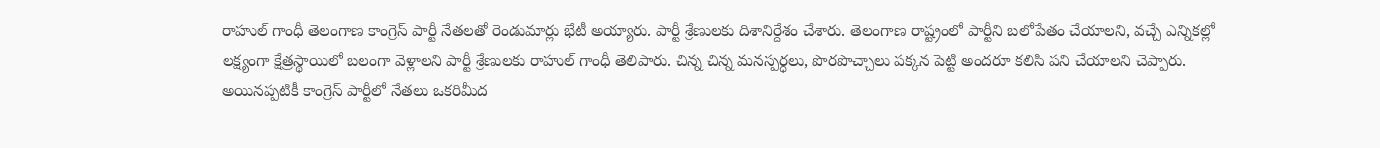రాహుల్ గాంధీ తెలంగాణ కాంగ్రెస్ పార్టీ నేతలతో రెండుమార్లు భేటీ అయ్యారు. పార్టీ శ్రేణులకు దిశానిర్దేశం చేశారు. తెలంగాణ రాష్ట్రంలో పార్టీని బలోపేతం చేయాలని, వచ్చే ఎన్నికల్లో లక్ష్యంగా క్షేత్రస్థాయిలో బలంగా వెళ్లాలని పార్టీ శ్రేణులకు రాహుల్ గాంధీ తెలిపారు. చిన్న చిన్న మనస్పర్ధలు, పొరపొచ్చాలు పక్కన పెట్టి అందరూ కలిసి పని చేయాలని చెప్పారు. అయినప్పటికీ కాంగ్రెస్ పార్టీలో నేతలు ఒకరిమీద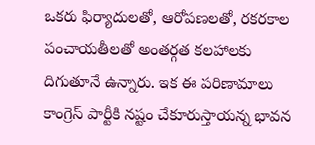ఒకరు ఫిర్యాదులతో, ఆరోపణలతో, రకరకాల పంచాయతీలతో అంతర్గత కలహాలకు దిగుతూనే ఉన్నారు. ఇక ఈ పరిణామాలు కాంగ్రెస్ పార్టీకి నష్టం చేకూరుస్తాయన్న భావన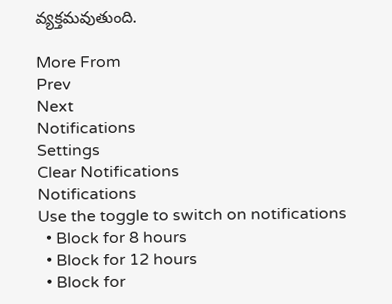వ్యక్తమవుతుంది.

More From
Prev
Next
Notifications
Settings
Clear Notifications
Notifications
Use the toggle to switch on notifications
  • Block for 8 hours
  • Block for 12 hours
  • Block for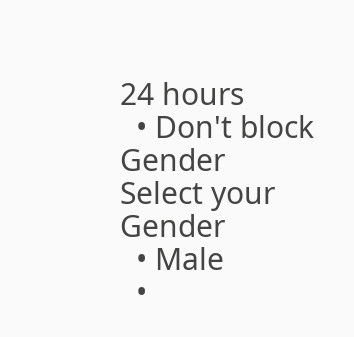24 hours
  • Don't block
Gender
Select your Gender
  • Male
  •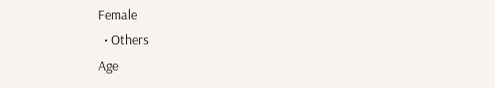Female
  • Others
Age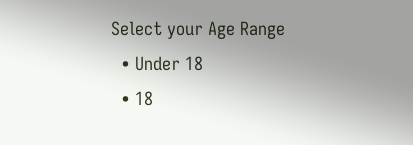Select your Age Range
  • Under 18
  • 18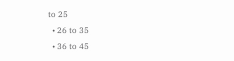to 25
  • 26 to 35
  • 36 to 45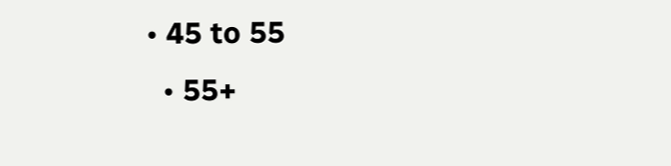• 45 to 55
  • 55+